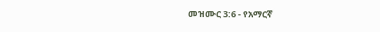መዝሙር 3:6 - የአማርኛ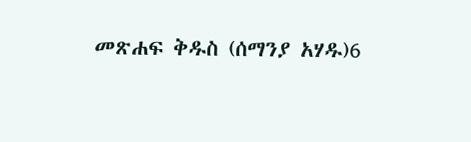መጽሐፍ ቅዱስ (ሰማንያ አሃዱ)6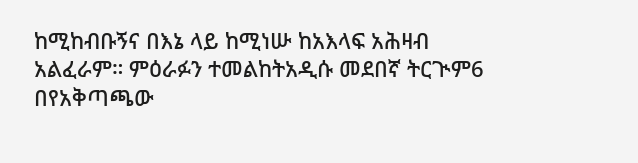ከሚከብቡኝና በእኔ ላይ ከሚነሡ ከአእላፍ አሕዛብ አልፈራም። ምዕራፉን ተመልከትአዲሱ መደበኛ ትርጒም6 በየአቅጣጫው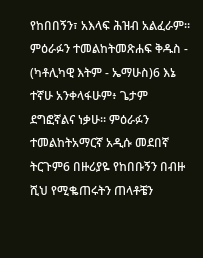የከበበኝን፣ አእላፍ ሕዝብ አልፈራም። ምዕራፉን ተመልከትመጽሐፍ ቅዱስ - (ካቶሊካዊ እትም - ኤማሁስ)6 እኔ ተኛሁ አንቀላፋሁም፥ ጌታም ደግፎኛልና ነቃሁ። ምዕራፉን ተመልከትአማርኛ አዲሱ መደበኛ ትርጉም6 በዙሪያዬ የከበቡኝን በብዙ ሺህ የሚቈጠሩትን ጠላቶቼን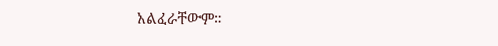አልፈራቸውም።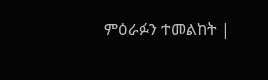ምዕራፉን ተመልከት |